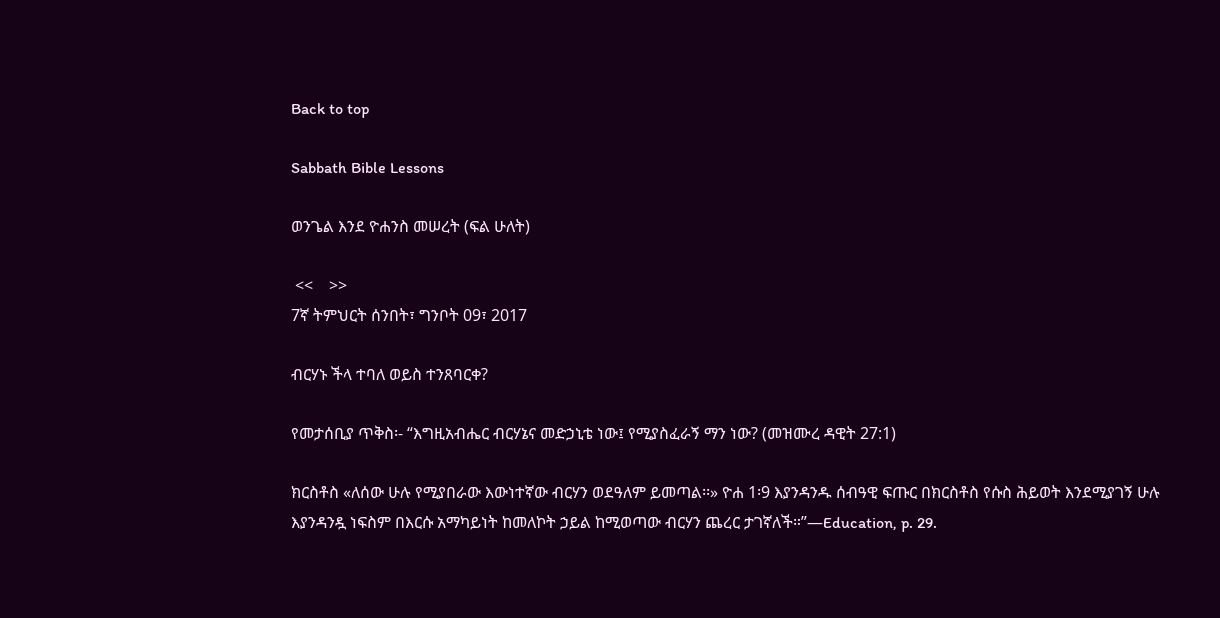Back to top

Sabbath Bible Lessons

ወንጌል እንደ ዮሐንስ መሠረት (ፍል ሁለት)

 <<    >>
7ኛ ትምህርት ሰንበት፣ ግንቦት 09፣ 2017

ብርሃኑ ችላ ተባለ ወይስ ተንጸባርቀ?

የመታሰቢያ ጥቅስ፡- “እግዚአብሔር ብርሃኔና መድኃኒቴ ነው፤ የሚያስፈራኝ ማን ነው? (መዝሙረ ዳዊት 27:1)

ክርስቶስ «ለሰው ሁሉ የሚያበራው እውነተኛው ብርሃን ወደዓለም ይመጣል፡፡» ዮሐ 1፡9 እያንዳንዱ ሰብዓዊ ፍጡር በክርስቶስ የሱስ ሕይወት እንደሚያገኝ ሁሉ እያንዳንዷ ነፍስም በእርሱ አማካይነት ከመለኮት ኃይል ከሚወጣው ብርሃን ጨረር ታገኛለች።”—Education, p. 29.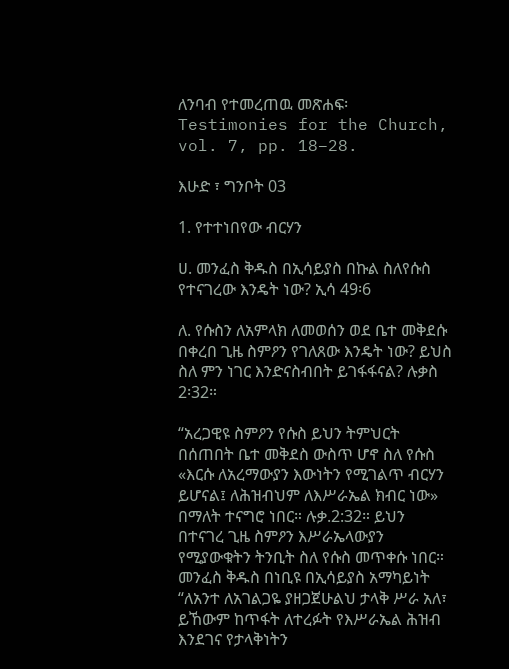ለንባብ የተመረጠዉ መጽሐፍ፡   Testimonies for the Church, vol. 7, pp. 18–28.

እሁድ ፣ ግንቦት 03

1. የተተነበየው ብርሃን

ሀ. መንፈስ ቅዱስ በኢሳይያስ በኩል ስለየሱስ የተናገረው እንዴት ነው? ኢሳ 49፡6

ለ. የሱስን ለአምላክ ለመወሰን ወደ ቤተ መቅደሱ በቀረበ ጊዜ ስምዖን የገለጸው እንዴት ነው? ይህስ ስለ ምን ነገር እንድናስብበት ይገፋፋናል? ሉቃስ 2፡32።

“አረጋዊዩ ስምዖን የሱስ ይህን ትምህርት በሰጠበት ቤተ መቅደስ ውስጥ ሆኖ ስለ የሱስ «እርሱ ለአረማውያን እውነትን የሚገልጥ ብርሃን ይሆናል፤ ለሕዝብህም ለእሥራኤል ክብር ነው» በማለት ተናግሮ ነበር። ሉቃ.2:32። ይህን በተናገረ ጊዜ ስምዖን እሥራኤላውያን የሚያውቁትን ትንቢት ስለ የሱስ መጥቀሱ ነበር። መንፈስ ቅዱስ በነቢዩ በኢሳይያስ አማካይነት “ለአንተ ለአገልጋዬ ያዘጋጀሁልህ ታላቅ ሥራ አለ፣ ይኸውም ከጥፋት ለተረፉት የእሥራኤል ሕዝብ እንደገና የታላቅነትን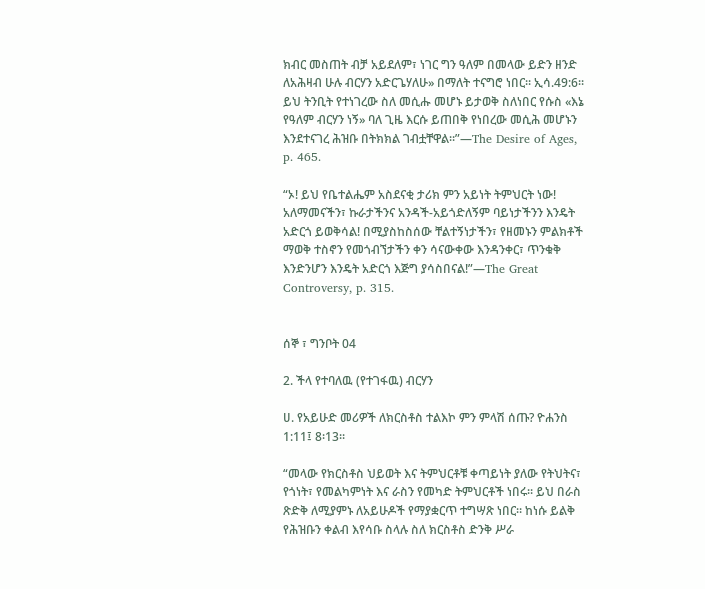ክብር መስጠት ብቻ አይደለም፣ ነገር ግን ዓለም በመላው ይድን ዘንድ ለአሕዛብ ሁሉ ብርሃን አድርጌሃለሁ» በማለት ተናግሮ ነበር። ኢሳ.49:6። ይህ ትንቢት የተነገረው ስለ መሲሑ መሆኑ ይታወቅ ስለነበር የሱስ «እኔ የዓለም ብርሃን ነኝ» ባለ ጊዜ እርሱ ይጠበቅ የነበረው መሲሕ መሆኑን እንደተናገረ ሕዝቡ በትክክል ገብቷቸዋል።”—The Desire of Ages, p. 465.

“ኦ! ይህ የቤተልሔም አስደናቂ ታሪክ ምን አይነት ትምህርት ነው! አለማመናችን፣ ኩራታችንና አንዳች-አይጎድለኝም ባይነታችንን እንዴት አድርጎ ይወቅሳል! በሚያስከስሰው ቸልተኝነታችን፣ የዘመኑን ምልክቶች ማወቅ ተስኖን የመጎብኘታችን ቀን ሳናውቀው እንዳንቀር፣ ጥንቁቅ እንድንሆን እንዴት አድርጎ እጅግ ያሳስበናል!”—The Great Controversy, p. 315.


ሰኞ ፣ ግንቦት 04

2. ችላ የተባለዉ (የተገፋዉ) ብርሃን

ሀ. የአይሁድ መሪዎች ለክርስቶስ ተልእኮ ምን ምላሽ ሰጡ? ዮሐንስ 1:11፤ 8፡13።

“መላው የክርስቶስ ህይወት እና ትምህርቶቹ ቀጣይነት ያለው የትህትና፣ የጎነት፣ የመልካምነት እና ራስን የመካድ ትምህርቶች ነበሩ። ይህ በራስ ጽድቅ ለሚያምኑ ለአይሁዶች የማያቋርጥ ተግሣጽ ነበር። ከነሱ ይልቅ የሕዝቡን ቀልብ እየሳቡ ስላሉ ስለ ክርስቶስ ድንቅ ሥራ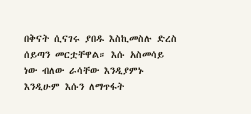በቅናት ሲናገሩ ያበዱ እስኪመስሉ ድረስ ሰይጣን መርቷቸዋል። እሱ አስመሳይ ነው ብለው ራሳቸው እንዲያምኑ እንዲሁም እሱን ለማጥፋት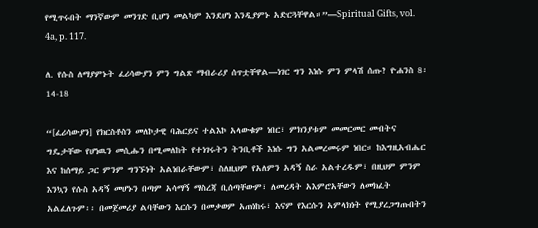የሚጥሩበት ማንኛውም መንገድ ቢሆን መልካም እንደሆነ እንዲያምኑ አድርጓቸዋል።”—Spiritual Gifts, vol. 4a, p. 117.

ለ. የሱስ ለማያምኑት ፈሪሳውያን ምን ግልጽ ማብራሪያ ሰጥቷቸዋል—ነገር ግን እነሱ ምን ምላሽ ሰጡ? ዮሐንስ 8፡14-18

“[ፈሪሳውያን] የክርስቶስን መለኮታዊ ባሕርይና ተልእኮ አላውቁም ነበር፣ ምክንያቱም መመርመር መብትና ግዴታቸው የሆነዉን መሲሑን በሚመለከት የተነገሩትን ትንቢቶች እነሱ ግን አልመረመሩም ነበር። ከእግዚአብሔር እና ከሰማይ ጋር ምንም ግንኙነት አልነበራቸውም፣ ስለዚህም የአለምን አዳኝ ስራ አልተረዱም፣ በዚህም ምንም እንኳን የሱስ አዳኝ መሆኑን በጣም አሳማኝ ማስረጃ ቢሰጣቸውም፣ ለመረዳት አእምሮአቸውን ለመክፈት አልፈለጉም፡፡ በመጀመሪያ ልባቸውን እርሱን በመቃወም አጠነከሩ፣ እናም የእርሱን አምላክነት የሚያረጋግጡበትን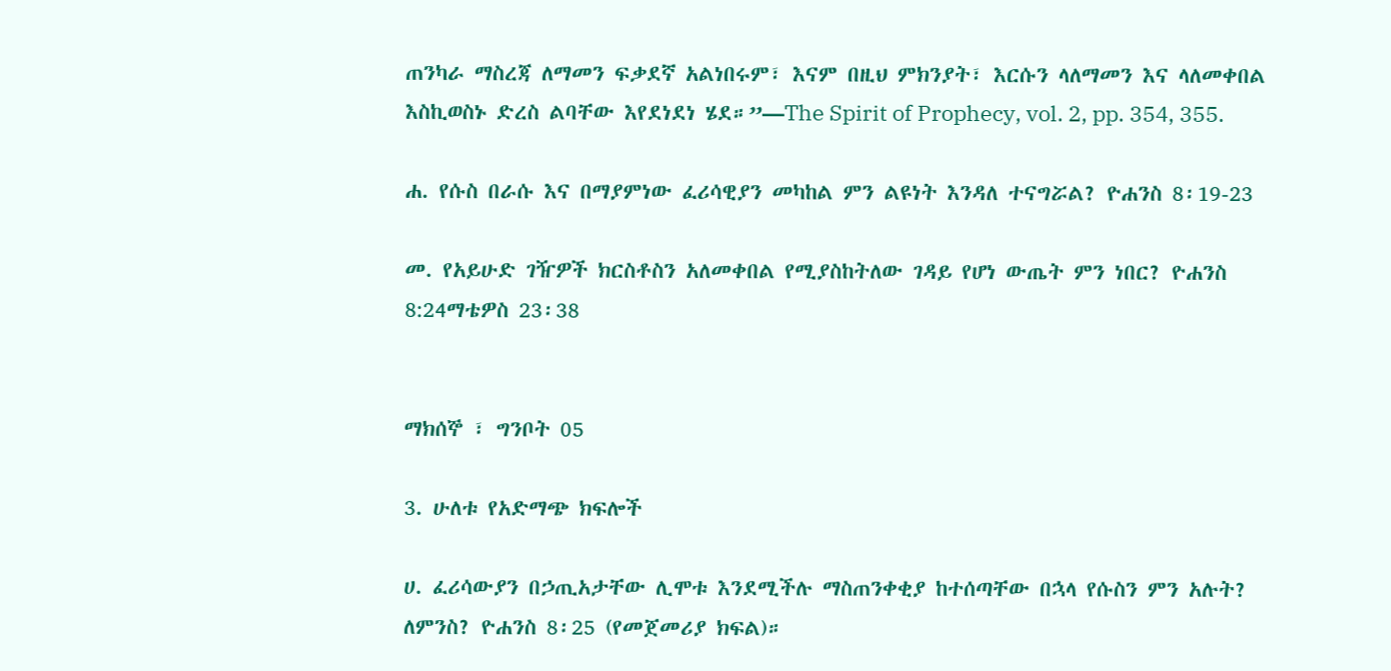ጠንካራ ማስረጃ ለማመን ፍቃደኛ አልነበሩም፣ እናም በዚህ ምክንያት፣ እርሱን ላለማመን እና ላለመቀበል እስኪወስኑ ድረስ ልባቸው እየደነደነ ሄደ።”—The Spirit of Prophecy, vol. 2, pp. 354, 355.

ሐ. የሱስ በራሱ እና በማያምነው ፈሪሳዊያን መካከል ምን ልዩነት እንዳለ ተናግሯል? ዮሐንስ 8፡19-23

መ. የአይሁድ ገዥዎች ክርስቶስን አለመቀበል የሚያስከትለው ገዳይ የሆነ ውጤት ምን ነበር? ዮሐንስ 8:24ማቴዎስ 23፡38


ማክሰኞ ፣ ግንቦት 05

3. ሁለቱ የአድማጭ ክፍሎች

ሀ. ፈሪሳውያን በኃጢአታቸው ሊሞቱ እንደሚችሉ ማስጠንቀቂያ ከተሰጣቸው በኋላ የሱስን ምን አሉት? ለምንስ? ዮሐንስ 8፡25 (የመጀመሪያ ክፍል)።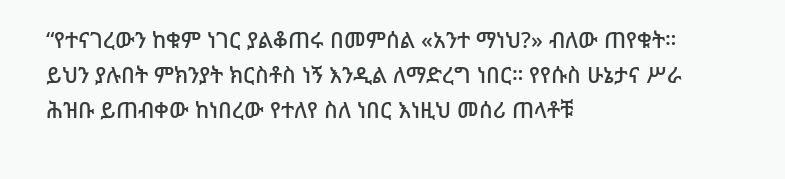“የተናገረውን ከቁም ነገር ያልቆጠሩ በመምሰል «አንተ ማነህ?» ብለው ጠየቁት። ይህን ያሉበት ምክንያት ክርስቶስ ነኝ እንዲል ለማድረግ ነበር። የየሱስ ሁኔታና ሥራ ሕዝቡ ይጠብቀው ከነበረው የተለየ ስለ ነበር እነዚህ መሰሪ ጠላቶቹ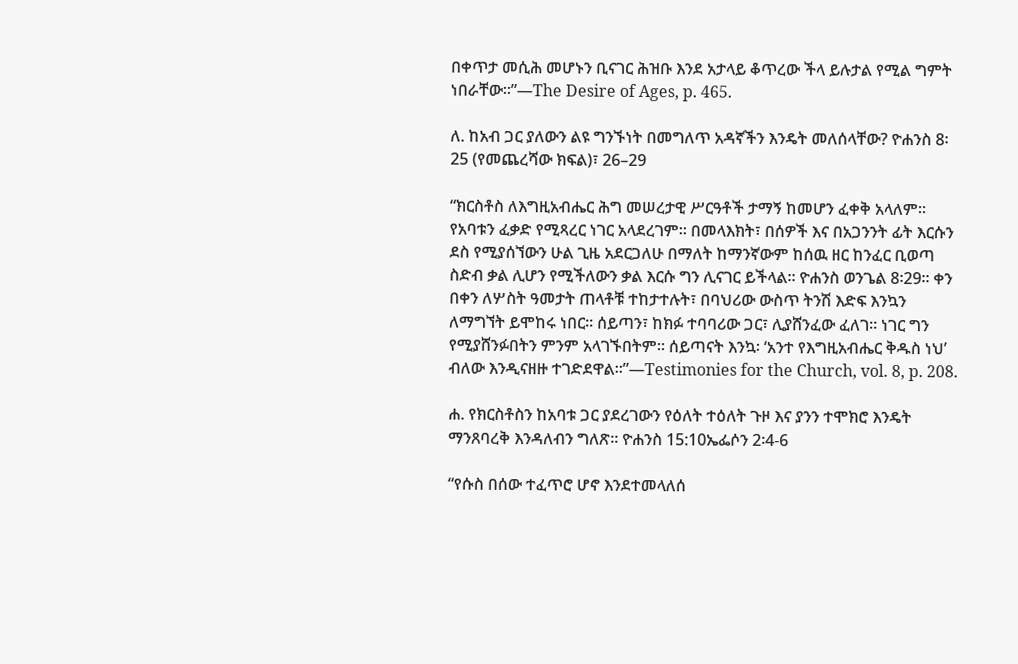በቀጥታ መሲሕ መሆኑን ቢናገር ሕዝቡ እንደ አታላይ ቆጥረው ችላ ይሉታል የሚል ግምት ነበራቸው።”—The Desire of Ages, p. 465.

ለ. ከአብ ጋር ያለውን ልዩ ግንኙነት በመግለጥ አዳኛችን እንዴት መለሰላቸው? ዮሐንስ 8፡25 (የመጨረሻው ክፍል)፣ 26–29

“ክርስቶስ ለእግዚአብሔር ሕግ መሠረታዊ ሥርዓቶች ታማኝ ከመሆን ፈቀቅ አላለም። የአባቱን ፈቃድ የሚጻረር ነገር አላደረገም። በመላእክት፣ በሰዎች እና በአጋንንት ፊት እርሱን ደስ የሚያሰኘውን ሁል ጊዜ አደርጋለሁ በማለት ከማንኛውም ከሰዉ ዘር ከንፈር ቢወጣ ስድብ ቃል ሊሆን የሚችለውን ቃል እርሱ ግን ሊናገር ይችላል። ዮሐንስ ወንጌል 8፡29፡፡ ቀን በቀን ለሦስት ዓመታት ጠላቶቹ ተከታተሉት፣ በባህሪው ውስጥ ትንሽ እድፍ እንኳን ለማግኘት ይሞከሩ ነበር፡፡ ሰይጣን፣ ከክፉ ተባባሪው ጋር፣ ሊያሸንፈው ፈለገ። ነገር ግን የሚያሸንፉበትን ምንም አላገኙበትም። ሰይጣናት እንኳ፡ ‘አንተ የእግዚአብሔር ቅዱስ ነህ’ ብለው እንዲናዘዙ ተገድደዋል።”—Testimonies for the Church, vol. 8, p. 208.

ሐ. የክርስቶስን ከአባቱ ጋር ያደረገውን የዕለት ተዕለት ጉዞ እና ያንን ተሞክሮ እንዴት ማንጸባረቅ እንዳለብን ግለጽ። ዮሐንስ 15:10ኤፌሶን 2፡4-6

“የሱስ በሰው ተፈጥሮ ሆኖ እንደተመላለሰ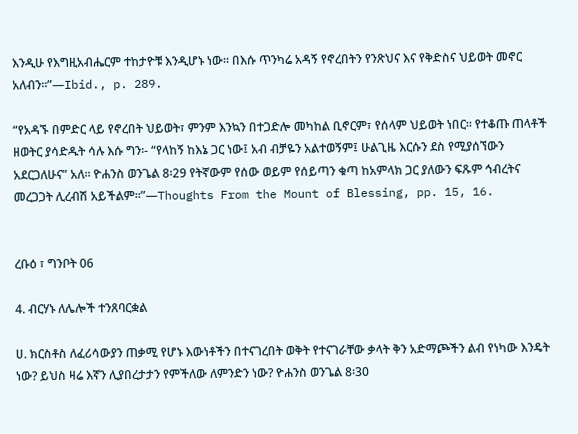እንዲሁ የእግዚአብሔርም ተከታዮቹ እንዲሆኑ ነው። በእሱ ጥንካሬ አዳኝ የኖረበትን የንጽህና እና የቅድስና ህይወት መኖር አለብን።”—Ibid., p. 289.

“የአዳኙ በምድር ላይ የኖረበት ህይወት፣ ምንም እንኳን በተጋድሎ መካከል ቢኖርም፣ የሰላም ህይወት ነበር። የተቆጡ ጠላቶች ዘወትር ያሳድዱት ሳሉ እሱ ግን፡- “የላከኝ ከእኔ ጋር ነው፤ አብ ብቻዬን አልተወኝም፤ ሁልጊዜ እርሱን ደስ የሚያሰኘውን አደርጋለሁና” አለ። ዮሐንስ ወንጌል 8፡29 የትኛውም የሰው ወይም የሰይጣን ቁጣ ከአምላክ ጋር ያለውን ፍጹም ኅብረትና መረጋጋት ሊረብሽ አይችልም።”—Thoughts From the Mount of Blessing, pp. 15, 16.


ረቡዕ ፣ ግንቦት 06

4. ብርሃኑ ለሌሎች ተንጸባርቋል

ሀ. ክርስቶስ ለፈሪሳውያን ጠቃሚ የሆኑ እውነቶችን በተናገረበት ወቅት የተናገራቸው ቃላት ቅን አድማጮችን ልብ የነካው እንዴት ነው? ይህስ ዛሬ እኛን ሊያበረታታን የምችለው ለምንድን ነው? ዮሐንስ ወንጌል 8፡30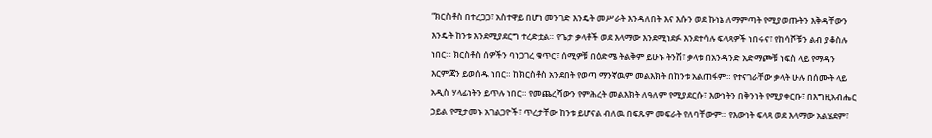“ክርስቶስ በተረጋጋ፣ አስተዋይ በሆነ መንገድ እንዴት መሥራት እንዳለበት እና እሱን ወደ ኩነኔ ለማምጣት የሚያወጡትን እቅዳቸውን እንዴት ከንቱ እንደሚያደርግ ተረድቷል። የጌታ ቃላቶች ወደ እላማው እንደሚነደፉ እንደተሳሉ ፍላጻዎች ነበሩና፣ የከሳሾቹን ልብ ያቆስሉ ነበር። ክርስቶስ ሰዎችን ባነጋገረ ቁጥር፣ ሰሚዎቹ በዕድሜ ትልቅም ይሁኑ ትንሽ፣ ቃላቱ በአንዳንድ አድማጮቹ ነፍስ ላይ የማዳን እርምጃን ይወሰዱ ነበር። ከክርስቶስ አንደበት የወጣ ማንኛዉም መልእክት በከንቱ አልጠፋም። የተናገራቸው ቃላት ሁሉ በሰሙት ላይ አዲስ ሃላፊነትን ይጥሉ ነበር። የመጨረሻውን የምሕረት መልእክት ለዓለም የሚያደርሱ፣ እውነትን በቅንነት የሚያቀርቡ፣ በእግዚአብሔር ኃይል የሚታመኑ አገልጋዮች፣ ጥረታቸው ከንቱ ይሆናል ብለዉ በፍጹም መፍራት የለባቸውም። የእውነት ፍላጻ ወደ እላማው አልሄደም፣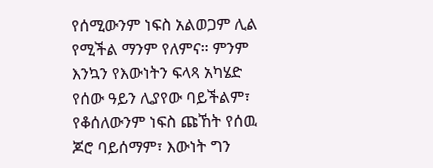የሰሚውንም ነፍስ አልወጋም ሊል የሚችል ማንም የለምና። ምንም እንኳን የእውነትን ፍላጻ አካሄድ የሰው ዓይን ሊያየው ባይችልም፣ የቆሰለውንም ነፍስ ጩኸት የሰዉ ጆሮ ባይሰማም፣ እውነት ግን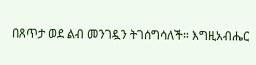በጸጥታ ወደ ልብ መንገዷን ትገሰግሳለች። እግዚአብሔር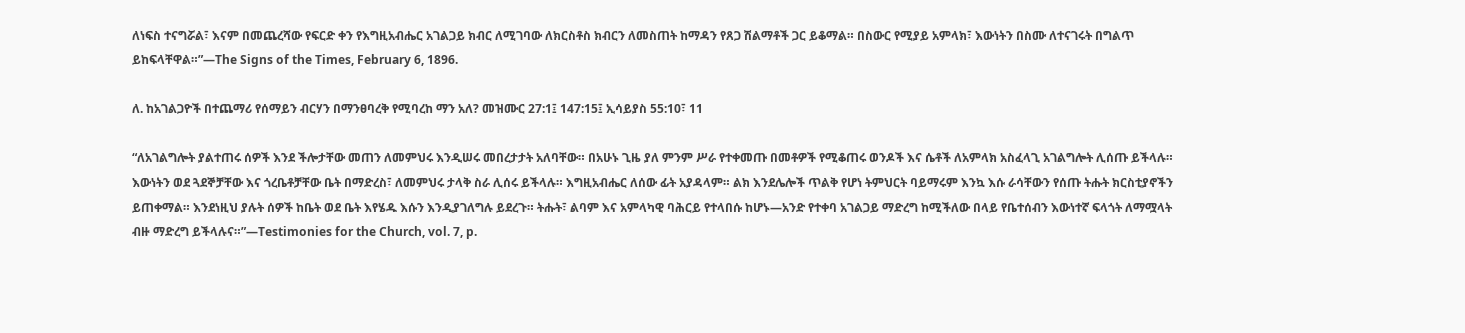ለነፍስ ተናግሯል፣ እናም በመጨረሻው የፍርድ ቀን የእግዚአብሔር አገልጋይ ክብር ለሚገባው ለክርስቶስ ክብርን ለመስጠት ከማዳን የጸጋ ሽልማቶች ጋር ይቆማል። በስውር የሚያይ አምላክ፣ እውነትን በስሙ ለተናገሩት በግልጥ ይከፍላቸዋል።”—The Signs of the Times, February 6, 1896.

ለ. ከአገልጋዮች በተጨማሪ የሰማይን ብርሃን በማንፀባረቅ የሚባረከ ማን አለ? መዝሙር 27:1፤ 147:15፤ ኢሳይያስ 55:10፣ 11

“ለአገልግሎት ያልተጠሩ ሰዎች እንደ ችሎታቸው መጠን ለመምህሩ እንዲሠሩ መበረታታት አለባቸው። በአሁኑ ጊዜ ያለ ምንም ሥራ የተቀመጡ በመቶዎች የሚቆጠሩ ወንዶች እና ሴቶች ለአምላክ አስፈላጊ አገልግሎት ሊሰጡ ይችላሉ። እውነትን ወደ ጓደኞቻቸው እና ጎረቤቶቻቸው ቤት በማድረስ፣ ለመምህሩ ታላቅ ስራ ሊሰሩ ይችላሉ። እግዚአብሔር ለሰው ፊት አያዳላም። ልክ እንደሌሎች ጥልቅ የሆነ ትምህርት ባይማሩም እንኳ እሱ ራሳቸውን የሰጡ ትሑት ክርስቲያኖችን ይጠቀማል። እንደነዚህ ያሉት ሰዎች ከቤት ወደ ቤት እየሄዱ እሱን እንዲያገለግሉ ይደረጉ። ትሑት፣ ልባም እና አምላካዊ ባሕርይ የተላበሱ ከሆኑ—አንድ የተቀባ አገልጋይ ማድረግ ከሚችለው በላይ የቤተሰብን እውነተኛ ፍላጎት ለማሟላት ብዙ ማድረግ ይችላሉና።”—Testimonies for the Church, vol. 7, p.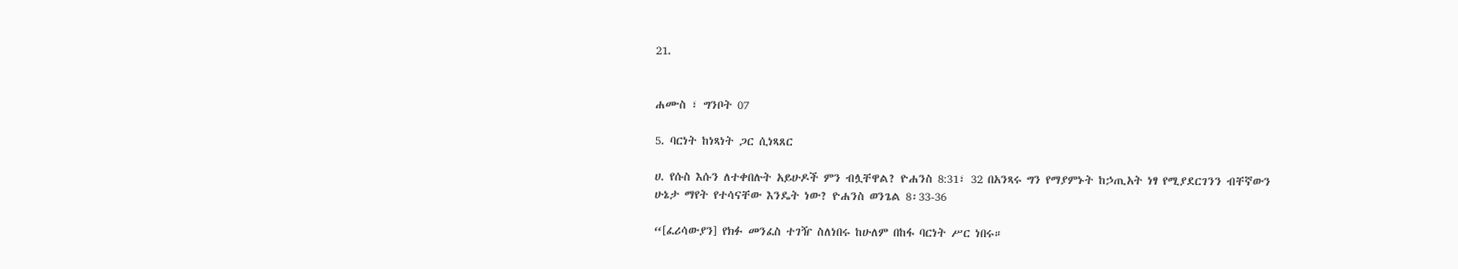21.


ሐሙስ ፣ ግንቦት 07

5. ባርነት ከነጻነት ጋር ሲነጻጸር

ሀ. የሱስ እሱን ለተቀበሉት አይሁዶች ምን ብሏቸዋል? ዮሐንስ 8:31፣ 32 በአንጻሩ ግን የማያምኑት ከኃጢአት ነፃ የሚያደርገንን ብቸኛውን ሁኔታ ማየት የተሳናቸው እንዴት ነው? ዮሐንስ ወንጌል 8፡33-36

“[ፈሪሳውያን] የክፉ መንፈስ ተገዥ ስለነበሩ ከሁለም በከፋ ባርነት ሥር ነበሩ።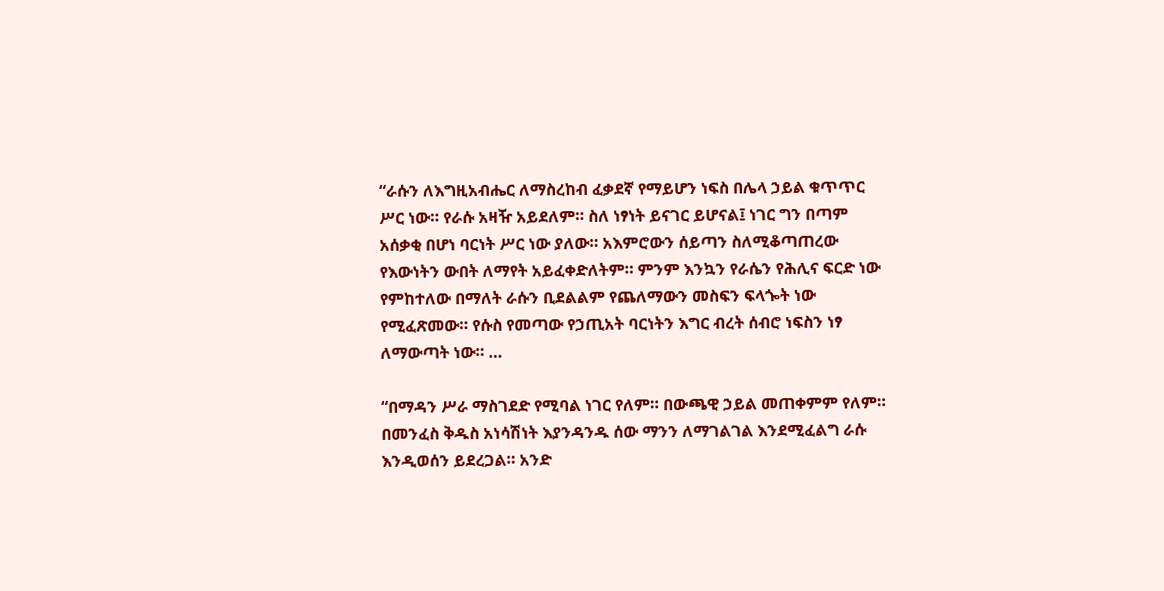“ራሱን ለእግዚአብሔር ለማስረከብ ፈቃደኛ የማይሆን ነፍስ በሌላ ኃይል ቁጥጥር ሥር ነው። የራሱ አዛዥ አይደለም። ስለ ነፃነት ይናገር ይሆናል፤ ነገር ግን በጣም አሰቃቂ በሆነ ባርነት ሥር ነው ያለው። አእምሮውን ሰይጣን ስለሚቆጣጠረው የእውነትን ውበት ለማየት አይፈቀድለትም። ምንም እንኳን የራሴን የሕሊና ፍርድ ነው የምከተለው በማለት ራሱን ቢደልልም የጨለማውን መስፍን ፍላጐት ነው የሚፈጽመው። የሱስ የመጣው የኃጢአት ባርነትን እግር ብረት ሰብሮ ነፍስን ነፃ ለማውጣት ነው። …

“በማዳን ሥራ ማስገደድ የሚባል ነገር የለም። በውጫዊ ኃይል መጠቀምም የለም። በመንፈስ ቅዱስ አነሳሽነት እያንዳንዱ ሰው ማንን ለማገልገል እንደሚፈልግ ራሱ እንዲወሰን ይደረጋል። አንድ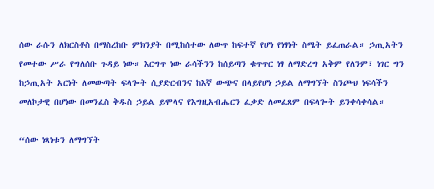ሰው ራሱን ለክርስቶስ በማስረከቡ ምክንያት በሚከሰተው ለውጥ ከፍተኛ የሆነ የነፃነት ስሜት ይፈጠራል። ኃጢአትን የመተው ሥራ የግለሰቡ ጉዳይ ነው። እርግጥ ነው ራሳችንን ከሰይጣን ቁጥጥር ነፃ ለማድረግ አቅም የለንም፣ ነገር ግን ከኃጢአት አርነት ለመውጣት ፍላጐት ሲያድርብንና ከእኛ ውጭና በላይየሆነ ኃይል ለማግኘት ስንጮህ ነፍሳችን መለኮታዊ በሆነው በመንፈስ ቅዱስ ኃይል ይሞላና የእግዚአብሔርን ፈቃድ ለመፈጸም በፍላጐት ይንቀሳቀሳል።

“ሰው ነጻነቱን ለማግኘት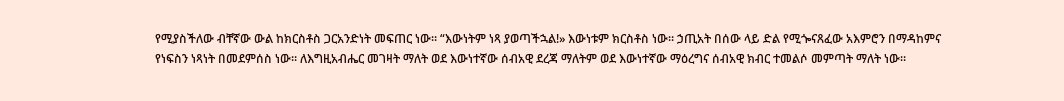የሚያስችለው ብቸኛው ውል ከክርስቶስ ጋርአንድነት መፍጠር ነው። “እውነትም ነጻ ያወጣችኋል!» እውነቱም ክርስቶስ ነው። ኃጢአት በሰው ላይ ድል የሚጐናጸፈው አእምሮን በማዳከምና የነፍስን ነጻነት በመደምሰስ ነው። ለእግዚአብሔር መገዛት ማለት ወደ እውነተኛው ሰብአዊ ደረጃ ማለትም ወደ እውነተኛው ማዕረግና ሰብአዊ ክብር ተመልሶ መምጣት ማለት ነው።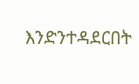እንድንተዳደርበት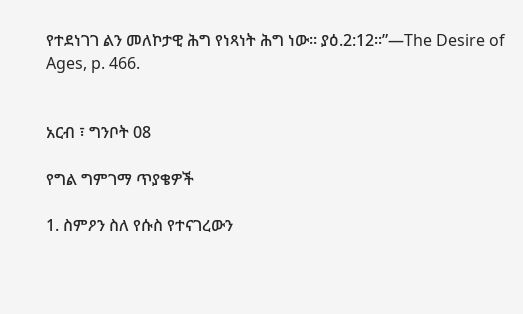የተደነገገ ልን መለኮታዊ ሕግ የነጻነት ሕግ ነው። ያዕ.2:12።”—The Desire of Ages, p. 466.


አርብ ፣ ግንቦት 08

የግል ግምገማ ጥያቄዎች

1. ስምዖን ስለ የሱስ የተናገረውን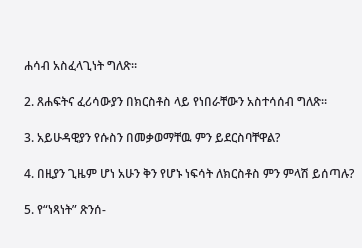ሐሳብ አስፈላጊነት ግለጽ።

2. ጸሐፍትና ፈሪሳውያን በክርስቶስ ላይ የነበራቸውን አስተሳሰብ ግለጽ።

3. አይሁዳዊያን የሱስን በመቃወማቸዉ ምን ይደርስባቸዋል?

4. በዚያን ጊዜም ሆነ አሁን ቅን የሆኑ ነፍሳት ለክርስቶስ ምን ምላሽ ይሰጣሉ?

5. የ“ነጻነት” ጽንሰ-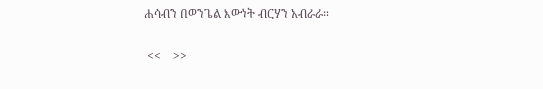ሐሳብን በወንጌል እውነት ብርሃን አብራራ።

 <<    >>